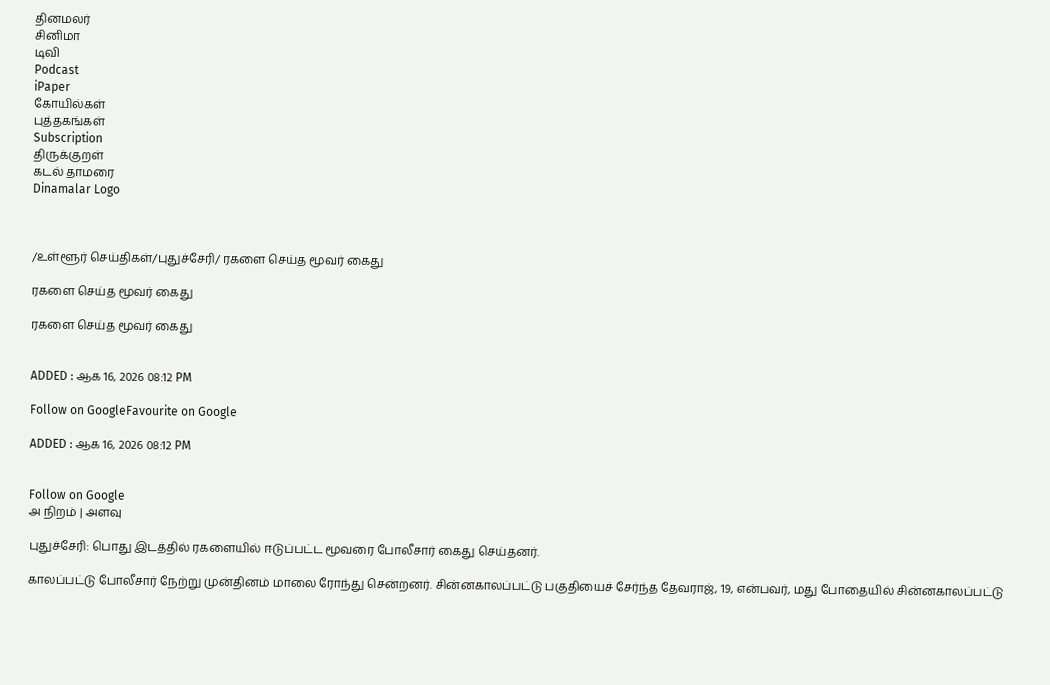தினமலர்
சினிமா
டிவி
Podcast
iPaper
கோயில்கள்
புத்தகங்கள்
Subscription
திருக்குறள்
கடல் தாமரை
Dinamalar Logo



/உள்ளூர் செய்திகள்/புதுச்சேரி/ ரகளை செய்த மூவர் கைது

ரகளை செய்த மூவர் கைது

ரகளை செய்த மூவர் கைது


ADDED : ஆக 16, 2026 08:12 PM

Follow on GoogleFavourite on Google

ADDED : ஆக 16, 2026 08:12 PM


Follow on Google
அ நிறம் | அளவு

புதுச்சேரி: பொது இடத்தில் ரகளையில் ஈடுப்பட்ட மூவரை போலீசார் கைது செய்தனர்.

காலப்பட்டு போலீசார் நேற்று முன்தினம் மாலை ரோந்து சென்றனர். சின்னகாலப்பட்டு பகுதியைச் சேர்ந்த தேவராஜ், 19, என்பவர், மது போதையில் சின்னகாலப்பட்டு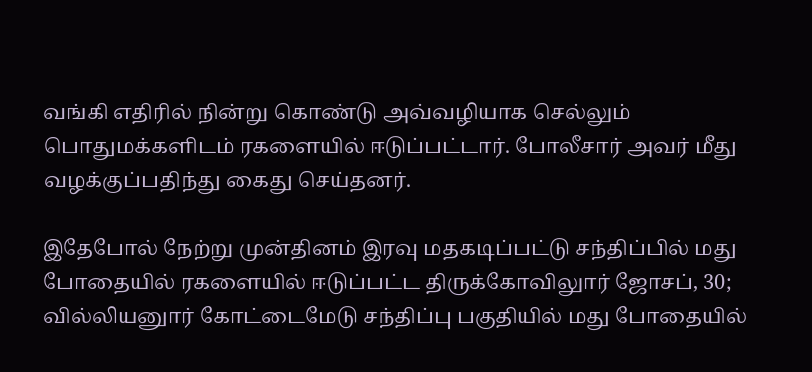வங்கி எதிரில் நின்று கொண்டு அவ்வழியாக செல்லும் பொதுமக்களிடம் ரகளையில் ஈடுப்பட்டார். போலீசார் அவர் மீது வழக்குப்பதிந்து கைது செய்தனர்.

இதேபோல் நேற்று முன்தினம் இரவு மதகடிப்பட்டு சந்திப்பில் மது போதையில் ரகளையில் ஈடுப்பட்ட திருக்கோவிலுார் ஜோசப், 30; வில்லியனுார் கோட்டைமேடு சந்திப்பு பகுதியில் மது போதையில்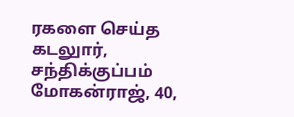ரகளை செய்த கடலுார், சந்திக்குப்பம் மோகன்ராஜ், 40,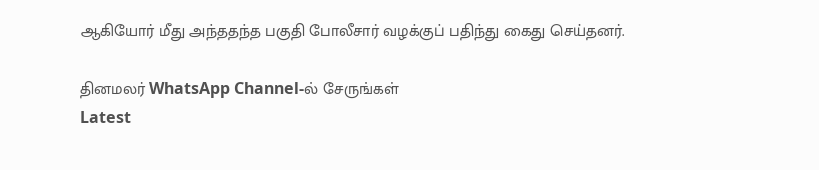ஆகியோர் மீது அந்ததந்த பகுதி போலீசார் வழக்குப் பதிந்து கைது செய்தனர்.

தினமலர் WhatsApp Channel-ல் சேருங்கள்
Latest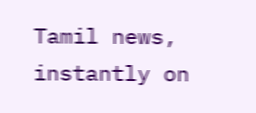Tamil news, instantly on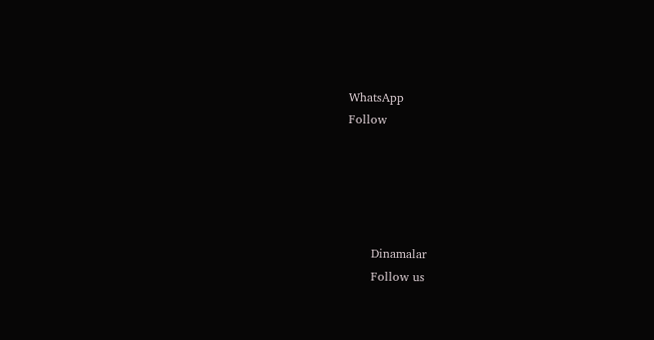WhatsApp
Follow





      Dinamalar
      Follow us